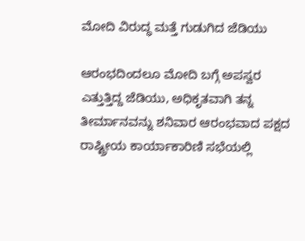ಮೋದಿ ವಿರುದ್ಧ ಮತ್ತೆ ಗುಡುಗಿದ ಜೆಡಿಯು

ಆರಂಭದಿಂದಲೂ ಮೋದಿ ಬಗ್ಗೆ ಅಪಸ್ವರ ಎತ್ತುತ್ತಿದ್ದ ಜೆಡಿಯು, ಅಧಿಕೃತವಾಗಿ ತನ್ನ ತೀರ್ಮಾನವನ್ನು ಶನಿವಾರ ಆರಂಭವಾದ ಪಕ್ಷದ ರಾಷ್ಟ್ರೀಯ ಕಾರ್ಯಾಕಾರಿಣಿ ಸಭೆಯಲ್ಲಿ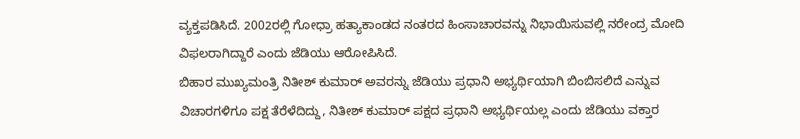ವ್ಯಕ್ತಪಡಿಸಿದೆ. 2002ರಲ್ಲಿ ಗೋಧ್ರಾ ಹತ್ಯಾಕಾಂಡದ ನಂತರದ ಹಿಂಸಾಚಾರವನ್ನು ನಿಭಾಯಿಸುವಲ್ಲಿ ನರೇಂದ್ರ ಮೋದಿ ವಿಫಲರಾಗಿದ್ದಾರೆ ಎಂದು ಜೆಡಿಯು ಆರೋಪಿಸಿದೆ.
ಬಿಹಾರ ಮುಖ್ಯಮಂತ್ರಿ ನಿತೀಶ್ ಕುಮಾರ್ ಅವರನ್ನು ಜೆಡಿಯು ಪ್ರಧಾನಿ ಅಭ್ಯರ್ಥಿಯಾಗಿ ಬಿಂಬಿಸಲಿದೆ ಎನ್ನುವ ವಿಚಾರಗಳಿಗೂ ಪಕ್ಷ ತೆರೆಳೆದಿದ್ದು, ನಿತೀಶ್ ಕುಮಾರ್ ಪಕ್ಷದ ಪ್ರಧಾನಿ ಅಭ್ಯರ್ಥಿಯಲ್ಲ ಎಂದು ಜೆಡಿಯು ವಕ್ತಾರ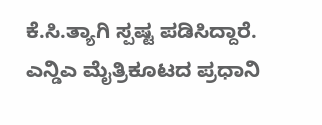ಕೆ.ಸಿ.ತ್ಯಾಗಿ ಸ್ಪಷ್ಟ ಪಡಿಸಿದ್ದಾರೆ.
ಎನ್ಡಿಎ ಮೈತ್ರಿಕೂಟದ ಪ್ರಧಾನಿ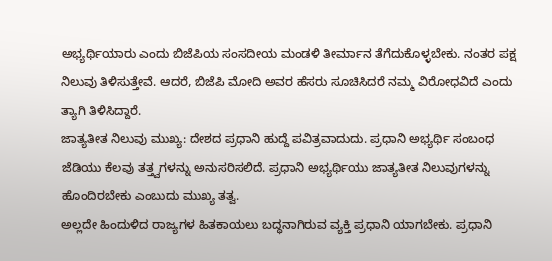ಅಭ್ಯರ್ಥಿಯಾರು ಎಂದು ಬಿಜೆಪಿಯ ಸಂಸದೀಯ ಮಂಡಳಿ ತೀರ್ಮಾನ ತೆಗೆದುಕೊಳ್ಳಬೇಕು. ನಂತರ ಪಕ್ಷ ನಿಲುವು ತಿಳಿಸುತ್ತೇವೆ. ಆದರೆ, ಬಿಜೆಪಿ ಮೋದಿ ಅವರ ಹೆಸರು ಸೂಚಿಸಿದರೆ ನಮ್ಮ ವಿರೋಧವಿದೆ ಎಂದು ತ್ಯಾಗಿ ತಿಳಿಸಿದ್ದಾರೆ.
ಜಾತ್ಯತೀತ ನಿಲುವು ಮುಖ್ಯ: ದೇಶದ ಪ್ರಧಾನಿ ಹುದ್ದೆ ಪವಿತ್ರವಾದುದು. ಪ್ರಧಾನಿ ಅಭ್ಯರ್ಥಿ ಸಂಬಂಧ ಜೆಡಿಯು ಕೆಲವು ತತ್ತ್ವಗಳನ್ನು ಅನುಸರಿಸಲಿದೆ. ಪ್ರಧಾನಿ ಅಭ್ಯರ್ಥಿಯು ಜಾತ್ಯತೀತ ನಿಲುವುಗಳನ್ನು ಹೊಂದಿರಬೇಕು ಎಂಬುದು ಮುಖ್ಯ ತತ್ವ.
ಅಲ್ಲದೇ ಹಿಂದುಳಿದ ರಾಜ್ಯಗಳ ಹಿತಕಾಯಲು ಬದ್ಧನಾಗಿರುವ ವ್ಯಕ್ತಿ ಪ್ರಧಾನಿ ಯಾಗಬೇಕು. ಪ್ರಧಾನಿ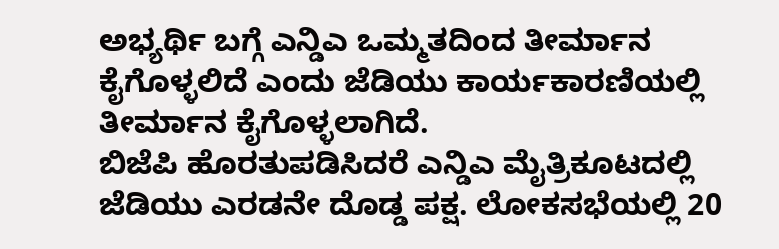ಅಭ್ಯರ್ಥಿ ಬಗ್ಗೆ ಎನ್ಡಿಎ ಒಮ್ಮತದಿಂದ ತೀರ್ಮಾನ ಕೈಗೊಳ್ಳಲಿದೆ ಎಂದು ಜೆಡಿಯು ಕಾರ್ಯಕಾರಣಿಯಲ್ಲಿ ತೀರ್ಮಾನ ಕೈಗೊಳ್ಳಲಾಗಿದೆ.
ಬಿಜೆಪಿ ಹೊರತುಪಡಿಸಿದರೆ ಎನ್ಡಿಎ ಮೈತ್ರಿಕೂಟದಲ್ಲಿ ಜೆಡಿಯು ಎರಡನೇ ದೊಡ್ಡ ಪಕ್ಷ. ಲೋಕಸಭೆಯಲ್ಲಿ 20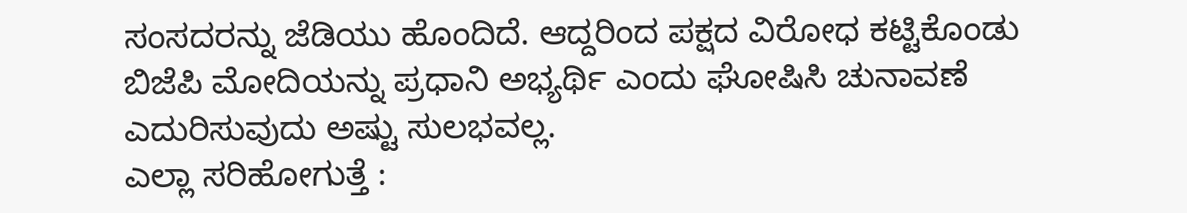ಸಂಸದರನ್ನು ಜೆಡಿಯು ಹೊಂದಿದೆ. ಆದ್ದರಿಂದ ಪಕ್ಷದ ವಿರೋಧ ಕಟ್ಟಿಕೊಂಡು ಬಿಜೆಪಿ ಮೋದಿಯನ್ನು ಪ್ರಧಾನಿ ಅಭ್ಯರ್ಥಿ ಎಂದು ಘೋಷಿಸಿ ಚುನಾವಣೆ ಎದುರಿಸುವುದು ಅಷ್ಟು ಸುಲಭವಲ್ಲ.
ಎಲ್ಲಾ ಸರಿಹೋಗುತ್ತೆ :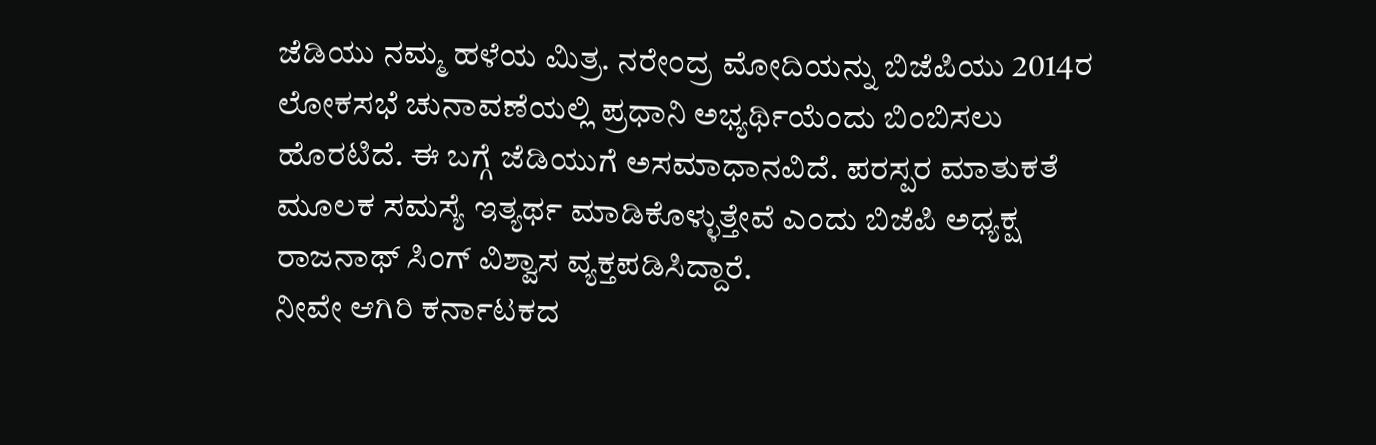ಜೆಡಿಯು ನಮ್ಮ ಹಳೆಯ ಮಿತ್ರ. ನರೇಂದ್ರ ಮೋದಿಯನ್ನು ಬಿಜೆಪಿಯು 2014ರ ಲೋಕಸಭೆ ಚುನಾವಣೆಯಲ್ಲಿ ಪ್ರಧಾನಿ ಅಭ್ಯರ್ಥಿಯೆಂದು ಬಿಂಬಿಸಲು ಹೊರಟಿದೆ. ಈ ಬಗ್ಗೆ ಜೆಡಿಯುಗೆ ಅಸಮಾಧಾನವಿದೆ. ಪರಸ್ಪರ ಮಾತುಕತೆ ಮೂಲಕ ಸಮಸ್ಯೆ ಇತ್ಯರ್ಥ ಮಾಡಿಕೊಳ್ಳುತ್ತೇವೆ ಎಂದು ಬಿಜೆಪಿ ಅಧ್ಯಕ್ಷ ರಾಜನಾಥ್ ಸಿಂಗ್ ವಿಶ್ವಾಸ ವ್ಯಕ್ತಪಡಿಸಿದ್ದಾರೆ.
ನೀವೇ ಆಗಿರಿ ಕರ್ನಾಟಕದ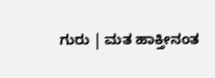ಗುರು | ಮತ ಹಾಕ್ತೀನಂತ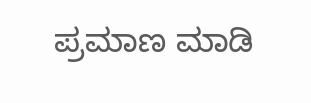ಪ್ರಮಾಣ ಮಾಡಿ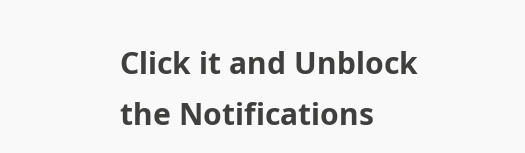Click it and Unblock the Notifications